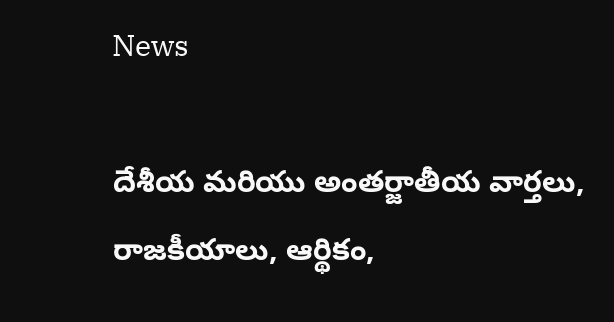News

దేశీయ మరియు అంతర్జాతీయ వార్తలు, రాజకీయాలు, ఆర్థికం,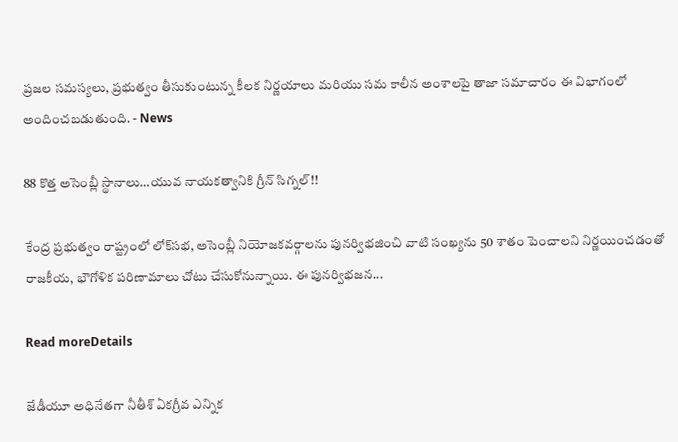ప్రజల సమస్యలు, ప్రభుత్వం తీసుకుంటున్న కీలక నిర్ణయాలు మరియు సమ కాలీన అంశాలపై తాజా సమాచారం ఈ విభాగంలో అందించబడుతుంది. - News

88 కొత్త అసెంబ్లీ స్థానాలు…యువ నాయకత్వానికి గ్రీన్ సిగ్నల్!!

కేంద్ర ప్రభుత్వం రాష్ట్రంలో లోక్‌సభ, అసెంబ్లీ నియోజకవర్గాలను పునర్విభజించి వాటి సంఖ్యను 50 శాతం పెంచాలని నిర్ణయించడంతో రాజకీయ, భౌగోళిక పరిణామాలు చోటు చేసుకోనున్నాయి. ఈ పునర్విభజన...

Read moreDetails

జేడీయూ అధినేతగా నీతీశ్‌ ఏకగ్రీవ ఎన్నిక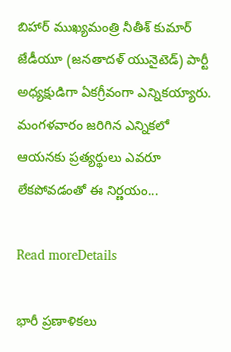బిహార్ ముఖ్యమంత్రి నీతీశ్ కుమార్ జేడీయూ (జనతాదళ్ యునైటెడ్) పార్టీ అధ్యక్షుడిగా ఏకగ్రీవంగా ఎన్నికయ్యారు. మంగళవారం జరిగిన ఎన్నికలో ఆయనకు ప్రత్యర్థులు ఎవరూ లేకపోవడంతో ఈ నిర్ణయం...

Read moreDetails

భారీ ప్రణాళికలు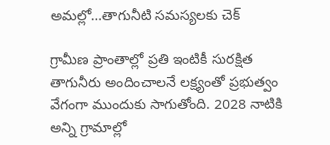అమల్లో…తాగునీటి సమస్యలకు చెక్

గ్రామీణ ప్రాంతాల్లో ప్రతి ఇంటికీ సురక్షిత తాగునీరు అందించాలనే లక్ష్యంతో ప్రభుత్వం వేగంగా ముందుకు సాగుతోంది. 2028 నాటికి అన్ని గ్రామాల్లో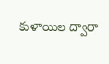కుళాయిల ద్వారా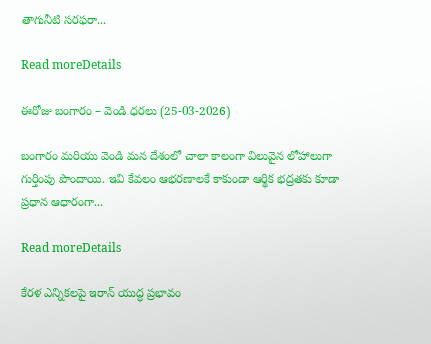తాగునీటి సరఫరా...

Read moreDetails

ఈరోజు బంగారం – వెండి ధరలు (25-03-2026)

బంగారం మరియు వెండి మన దేశంలో చాలా కాలంగా విలువైన లోహాలుగా గుర్తింపు పొందాయి. ఇవి కేవలం ఆభరణాలకే కాకుండా ఆర్థిక భద్రతకు కూడా ప్రధాన ఆధారంగా...

Read moreDetails

కేరళ ఎన్నికలపై ఇరాన్ యుద్ధ ప్రభావం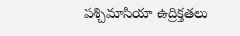పశ్చిమాసియా ఉద్రిక్తతలు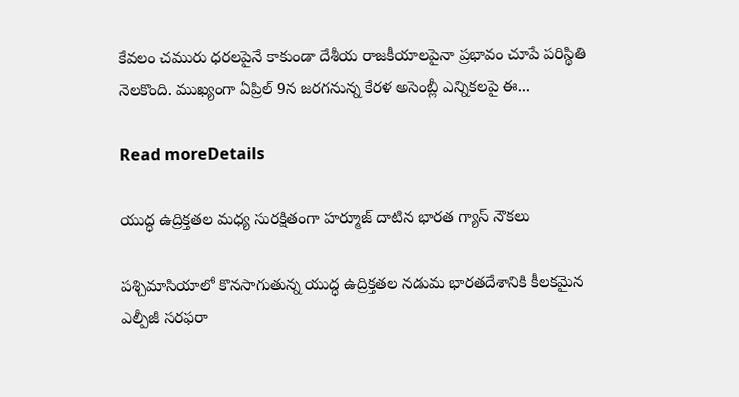కేవలం చమురు ధరలపైనే కాకుండా దేశీయ రాజకీయాలపైనా ప్రభావం చూపే పరిస్థితి నెలకొంది. ముఖ్యంగా ఏప్రిల్ 9న జరగనున్న కేరళ అసెంబ్లీ ఎన్నికలపై ఈ...

Read moreDetails

యుద్ధ ఉద్రిక్తతల మధ్య సురక్షితంగా హర్మూజ్‌ దాటిన భారత గ్యాస్‌ నౌకలు

పశ్చిమాసియాలో కొనసాగుతున్న యుద్ధ ఉద్రిక్తతల నడుమ భారతదేశానికి కీలకమైన ఎల్పీజీ సరఫరా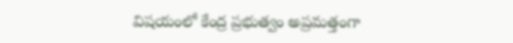విషయంలో కేంద్ర ప్రభుత్వం అప్రమత్తంగా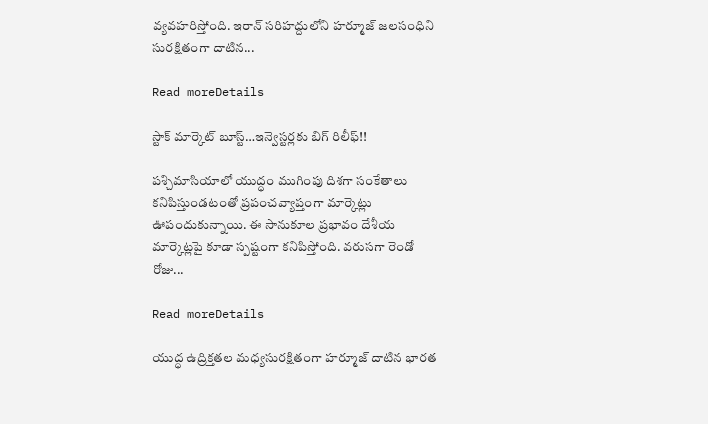వ్యవహరిస్తోంది. ఇరాన్‌ సరిహద్దులోని హర్మూజ్‌ జలసంధిని సురక్షితంగా దాటిన...

Read moreDetails

స్టాక్ మార్కెట్ బూస్ట్…ఇన్వెస్టర్లకు బిగ్ రిలీఫ్!!

పశ్చిమాసియాలో యుద్ధం ముగింపు దిశగా సంకేతాలు కనిపిస్తుండటంతో ప్రపంచవ్యాప్తంగా మార్కెట్లు ఊపందుకున్నాయి. ఈ సానుకూల ప్రభావం దేశీయ మార్కెట్లపై కూడా స్పష్టంగా కనిపిస్తోంది. వరుసగా రెండో రోజు...

Read moreDetails

యుద్ధ ఉద్రిక్తతల మధ్యసురక్షితంగా హర్మూజ్‌ దాటిన భారత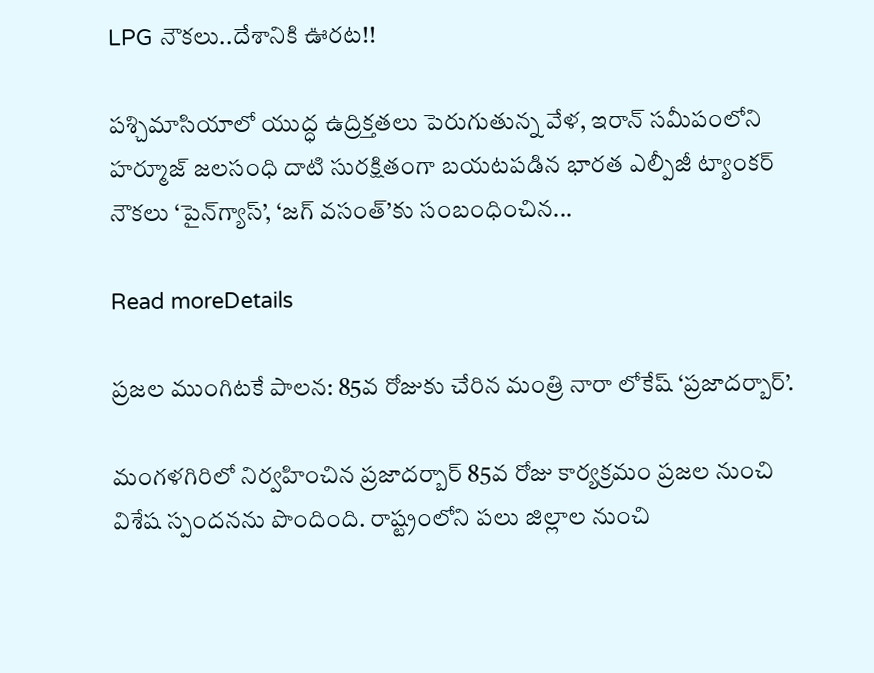LPG నౌకలు..దేశానికి ఊరట!!

పశ్చిమాసియాలో యుద్ధ ఉద్రిక్తతలు పెరుగుతున్న వేళ, ఇరాన్‌ సమీపంలోని హర్మూజ్ జలసంధి దాటి సురక్షితంగా బయటపడిన భారత ఎల్పీజీ ట్యాంకర్‌ నౌకలు ‘పైన్‌గ్యాస్‌’, ‘జగ్‌ వసంత్‌’కు సంబంధించిన...

Read moreDetails

ప్రజల ముంగిటకే పాలన: 85వ రోజుకు చేరిన మంత్రి నారా లోకేష్ ‘ప్రజాదర్బార్’.

మంగళగిరిలో నిర్వహించిన ప్రజాదర్బార్ 85వ రోజు కార్యక్రమం ప్రజల నుంచి విశేష స్పందనను పొందింది. రాష్ట్రంలోని పలు జిల్లాల నుంచి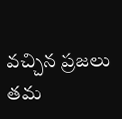వచ్చిన ప్రజలు తమ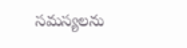సమస్యలను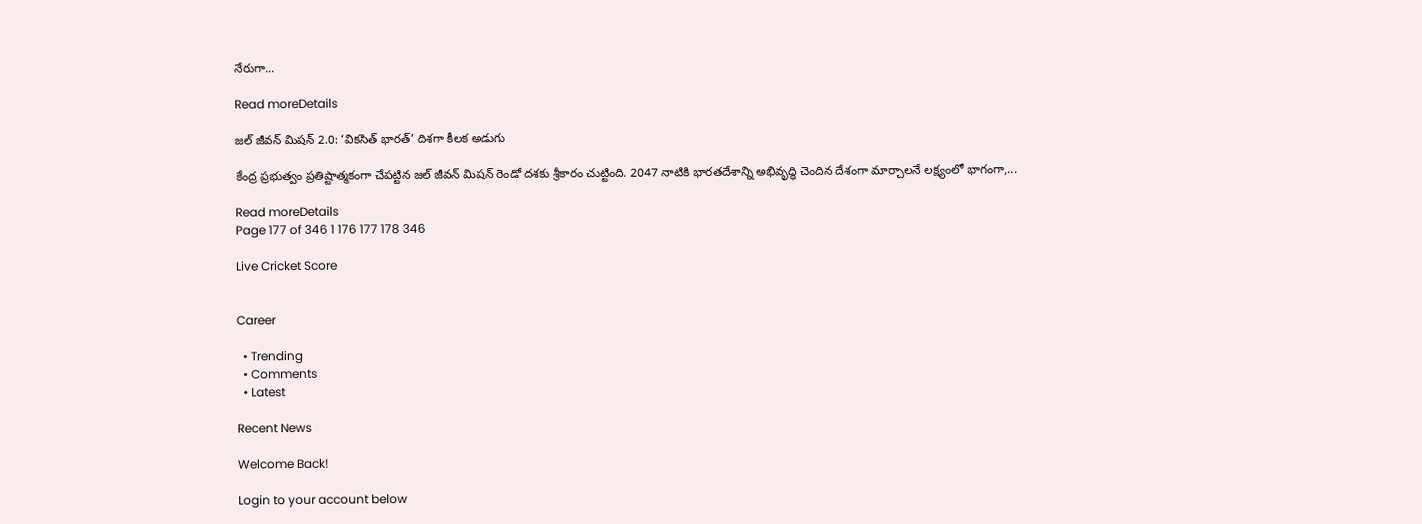నేరుగా...

Read moreDetails

జల్ జీవన్ మిషన్ 2.0: ‘వికసిత్ భారత్’ దిశగా కీలక అడుగు

కేంద్ర ప్రభుత్వం ప్రతిష్టాత్మకంగా చేపట్టిన జల్ జీవన్ మిషన్ రెండో దశకు శ్రీకారం చుట్టింది. 2047 నాటికి భారతదేశాన్ని అభివృద్ధి చెందిన దేశంగా మార్చాలనే లక్ష్యంలో భాగంగా,...

Read moreDetails
Page 177 of 346 1 176 177 178 346

Live Cricket Score


Career

  • Trending
  • Comments
  • Latest

Recent News

Welcome Back!

Login to your account below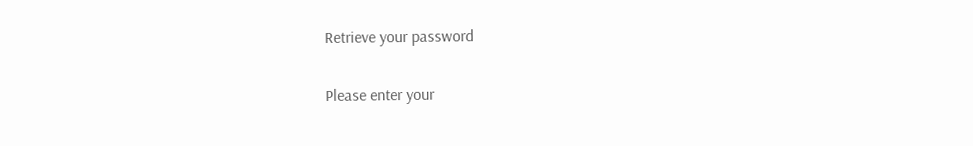Retrieve your password

Please enter your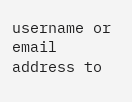username or email address to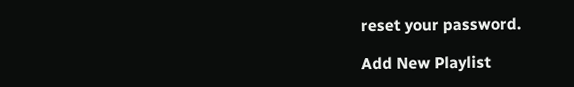reset your password.

Add New Playlist